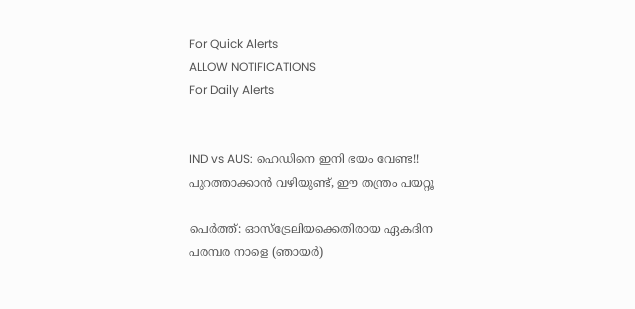For Quick Alerts
ALLOW NOTIFICATIONS
For Daily Alerts


IND vs AUS: ഹെഡിനെ ഇനി ഭയം വേണ്ട!! പുറത്താക്കാന്‍ വഴിയുണ്ട്, ഈ തന്ത്രം പയറ്റൂ

പെര്‍ത്ത്: ഓസ്‌ട്രേലിയക്കെതിരായ ഏകദിന പരമ്പര നാളെ (ഞായര്‍)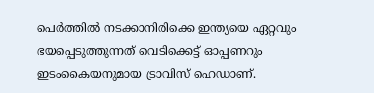പെര്‍ത്തില്‍ നടക്കാനിരിക്കെ ഇന്ത്യയെ ഏറ്റവും ഭയപ്പെടുത്തുന്നത് വെടിക്കെട്ട് ഓപ്പണറും ഇടംകൈയനുമായ ട്രാവിസ് ഹെഡാണ്.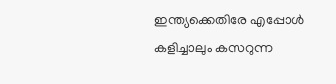ഇന്ത്യക്കെതിരേ എപ്പോള്‍ കളിച്ചാലും കസറുന്ന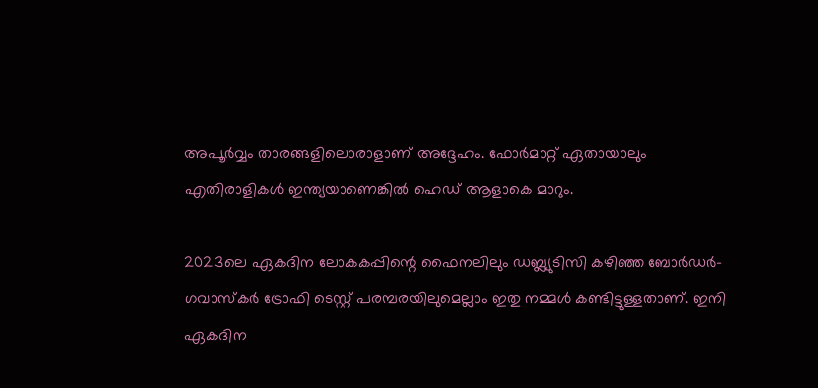അപൂര്‍വ്വം താരങ്ങളിലൊരാളാണ് അദ്ദേഹം. ഫോര്‍മാറ്റ് ഏതായാലും എതിരാളികള്‍ ഇന്ത്യയാണെങ്കില്‍ ഹെഡ് ആളാകെ മാറും.

2023ലെ ഏകദിന ലോകകപ്പിന്റെ ഫൈനലിലും ഡബ്ല്യുടിസി കഴിഞ്ഞ ബോര്‍ഡര്‍- ഗവാസ്‌കര്‍ ട്രോഫി ടെസ്റ്റ് പരമ്പരയിലുമെല്ലാം ഇതു നമ്മള്‍ കണ്ടിട്ടുള്ളതാണ്. ഇനി ഏകദിന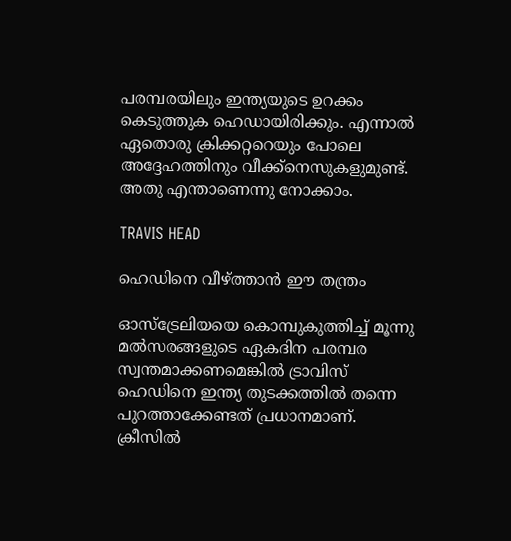പരമ്പരയിലും ഇന്ത്യയുടെ ഉറക്കം കെടുത്തുക ഹെഡായിരിക്കും. എന്നാല്‍ ഏതൊരു ക്രിക്കറ്ററെയും പോലെ അദ്ദേഹത്തിനും വീക്ക്‌നെസുകളുമുണ്ട്. അതു എന്താണെന്നു നോക്കാം.

TRAVIS HEAD

ഹെഡിനെ വീഴ്ത്താന്‍ ഈ തന്ത്രം

ഓസ്‌ട്രേലിയയെ കൊമ്പുകുത്തിച്ച് മൂന്നു മല്‍സരങ്ങളുടെ ഏകദിന പരമ്പര സ്വന്തമാക്കണമെങ്കില്‍ ട്രാവിസ് ഹെഡിനെ ഇന്ത്യ തുടക്കത്തില്‍ തന്നെ പുറത്താക്കേണ്ടത് പ്രധാനമാണ്. ക്രീസില്‍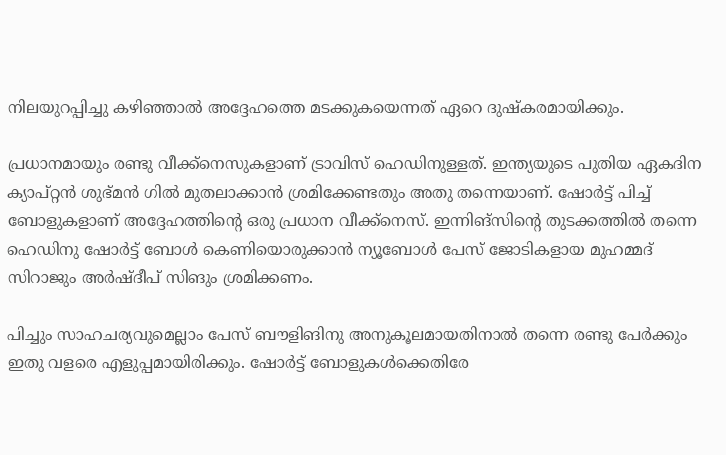നിലയുറപ്പിച്ചു കഴിഞ്ഞാല്‍ അദ്ദേഹത്തെ മടക്കുകയെന്നത് ഏറെ ദുഷ്‌കരമായിക്കും.

പ്രധാനമായും രണ്ടു വീക്ക്‌നെസുകളാണ് ട്രാവിസ് ഹെഡിനുള്ളത്. ഇന്ത്യയുടെ പുതിയ ഏകദിന ക്യാപ്റ്റന്‍ ശുഭ്മന്‍ ഗില്‍ മുതലാക്കാന്‍ ശ്രമിക്കേണ്ടതും അതു തന്നെയാണ്. ഷോര്‍ട്ട് പിച്ച് ബോളുകളാണ് അദ്ദേഹത്തിന്റെ ഒരു പ്രധാന വീക്ക്‌നെസ്. ഇന്നിങ്‌സിന്റെ തുടക്കത്തില്‍ തന്നെ ഹെഡിനു ഷോര്‍ട്ട് ബോള്‍ കെണിയൊരുക്കാന്‍ ന്യൂബോള്‍ പേസ് ജോടികളായ മുഹമ്മദ് സിറാജും അര്‍ഷ്ദീപ് സിങും ശ്രമിക്കണം.

പിച്ചും സാഹചര്യവുമെല്ലാം പേസ് ബൗളിങിനു അനുകൂലമായതിനാല്‍ തന്നെ രണ്ടു പേര്‍ക്കും ഇതു വളരെ എളുപ്പമായിരിക്കും. ഷോര്‍ട്ട് ബോളുകള്‍ക്കെതിരേ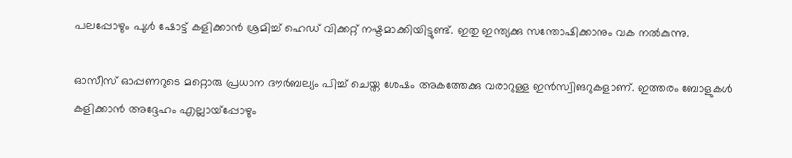പലപ്പോഴും പുള്‍ ഷോട്ട് കളിക്കാന്‍ ശ്രമിച്ച് ഹെഡ് വിക്കറ്റ് നഷ്ടമാക്കിയിട്ടുണ്ട്. ഇതു ഇന്ത്യക്കു സന്തോഷിക്കാനും വക നല്‍കുന്നു.

ഓസീസ് ഓപ്പണറുടെ മറ്റൊരു പ്രധാന ദൗര്‍ബല്യം പിച്ച് ചെയ്ത ശേഷം അകത്തേക്കു വരാറുള്ള ഇന്‍സ്വിങറുകളാണ്. ഇത്തരം ബോളുകള്‍ കളിക്കാന്‍ അദ്ദേഹം എല്ലായ്‌പ്പോഴും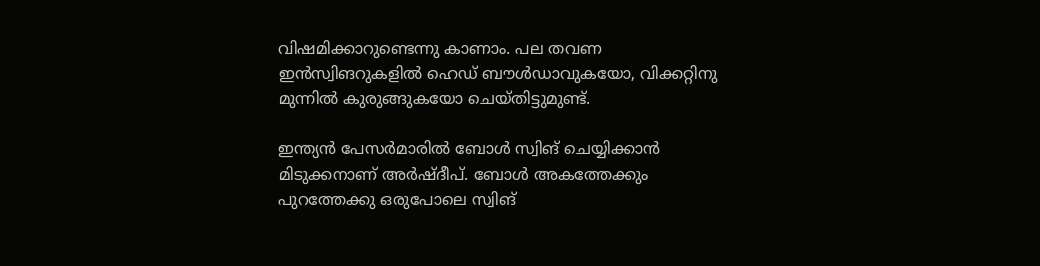വിഷമിക്കാറുണ്ടെന്നു കാണാം. പല തവണ ഇന്‍സ്വിങറുകളില്‍ ഹെഡ് ബൗള്‍ഡാവുകയോ, വിക്കറ്റിനു മുന്നില്‍ കുരുങ്ങുകയോ ചെയ്തിട്ടുമുണ്ട്.

ഇന്ത്യന്‍ പേസര്‍മാരില്‍ ബോള്‍ സ്വിങ് ചെയ്യിക്കാന്‍ മിടുക്കനാണ് അര്‍ഷ്ദീപ്. ബോള്‍ അകത്തേക്കും പുറത്തേക്കു ഒരുപോലെ സ്വിങ്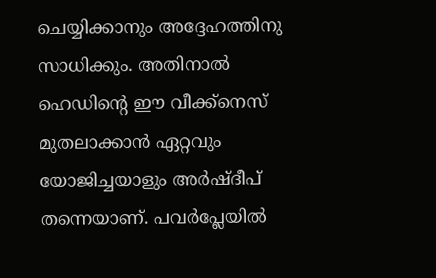ചെയ്യിക്കാനും അദ്ദേഹത്തിനു സാധിക്കും. അതിനാല്‍ ഹെഡിന്റെ ഈ വീക്ക്‌നെസ് മുതലാക്കാന്‍ ഏറ്റവും യോജിച്ചയാളും അര്‍ഷ്ദീപ് തന്നെയാണ്. പവര്‍പ്ലേയില്‍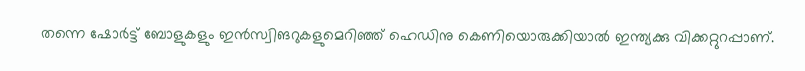തന്നെ ഷോര്‍ട്ട് ബോളുകളും ഇന്‍സ്വിങറുകളുമെറിഞ്ഞ് ഹെഡിനു കെണിയൊരുക്കിയാല്‍ ഇന്ത്യക്കു വിക്കറ്റുറപ്പാണ്.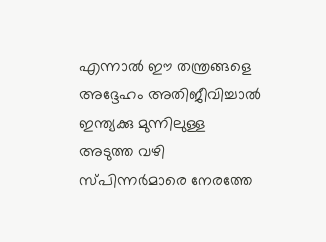എന്നാല്‍ ഈ തന്ത്രങ്ങളെ അദ്ദേഹം അതിജീവിച്ചാല്‍ ഇന്ത്യക്കു മുന്നിലുള്ള അടുത്ത വഴി സ്പിന്നര്‍മാരെ നേരത്തേ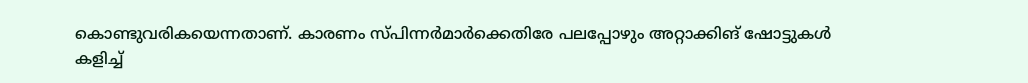കൊണ്ടുവരികയെന്നതാണ്. കാരണം സ്പിന്നര്‍മാര്‍ക്കെതിരേ പലപ്പോഴും അറ്റാക്കിങ് ഷോട്ടുകള്‍ കളിച്ച്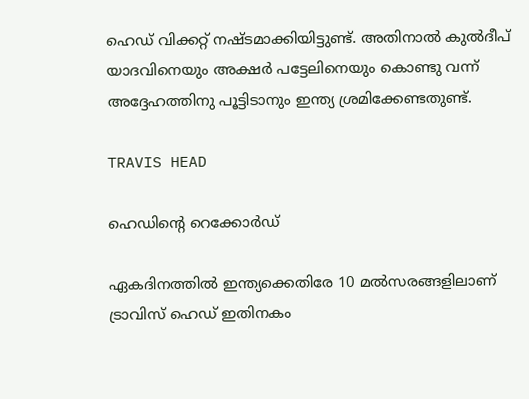ഹെഡ് വിക്കറ്റ് നഷ്ടമാക്കിയിട്ടുണ്ട്. അതിനാല്‍ കുല്‍ദീപ് യാദവിനെയും അക്ഷര്‍ പട്ടേലിനെയും കൊണ്ടു വന്ന് അദ്ദേഹത്തിനു പൂട്ടിടാനും ഇന്ത്യ ശ്രമിക്കേണ്ടതുണ്ട്.

TRAVIS HEAD

ഹെഡിന്റെ റെക്കോര്‍ഡ്

ഏകദിനത്തില്‍ ഇന്ത്യക്കെതിരേ 10 മല്‍സരങ്ങളിലാണ് ട്രാവിസ് ഹെഡ് ഇതിനകം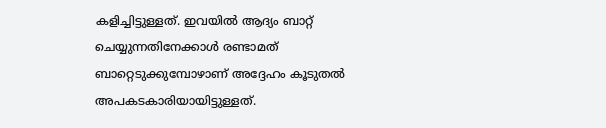കളിച്ചിട്ടുള്ളത്. ഇവയില്‍ ആദ്യം ബാറ്റ് ചെയ്യുന്നതിനേക്കാള്‍ രണ്ടാമത് ബാറ്റെടുക്കുമ്പോഴാണ് അദ്ദേഹം കൂടുതല്‍ അപകടകാരിയായിട്ടുള്ളത്.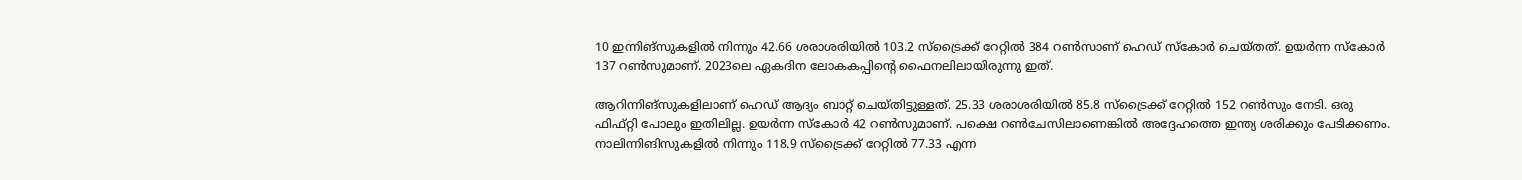10 ഇന്നിങ്‌സുകളില്‍ നിന്നും 42.66 ശരാശരിയില്‍ 103.2 സ്‌ട്രൈക്ക് റേറ്റില്‍ 384 റണ്‍സാണ് ഹെഡ് സ്‌കോര്‍ ചെയ്തത്. ഉയര്‍ന്ന സ്‌കോര്‍ 137 റണ്‍സുമാണ്. 2023ലെ ഏകദിന ലോകകപ്പിന്റെ ഫൈനലിലായിരുന്നു ഇത്.

ആറിന്നിങ്‌സുകളിലാണ് ഹെഡ് ആദ്യം ബാറ്റ് ചെയ്തിട്ടുള്ളത്. 25.33 ശരാശരിയില്‍ 85.8 സ്‌ട്രൈക്ക് റേറ്റില്‍ 152 റണ്‍സും നേടി. ഒരു ഫിഫ്റ്റി പോലും ഇതിലില്ല. ഉയര്‍ന്ന സ്‌കോര്‍ 42 റണ്‍സുമാണ്. പക്ഷെ റണ്‍ചേസിലാണെങ്കില്‍ അദ്ദേഹത്തെ ഇന്ത്യ ശരിക്കും പേടിക്കണം. നാലിന്നിങിസുകളില്‍ നിന്നും 118.9 സ്‌ട്രൈക്ക് റേറ്റില്‍ 77.33 എന്ന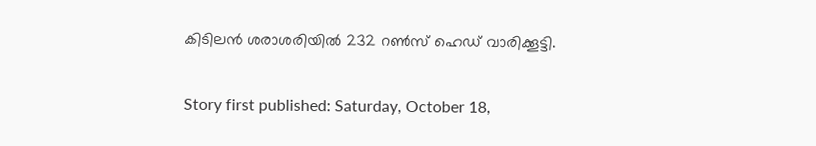കിടിലന്‍ ശരാശരിയില്‍ 232 റണ്‍സ് ഹെഡ് വാരിക്കൂട്ടി.

Story first published: Saturday, October 18,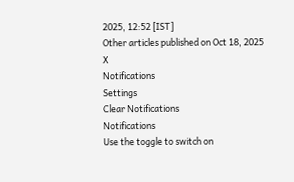2025, 12:52 [IST]
Other articles published on Oct 18, 2025
X
Notifications
Settings
Clear Notifications
Notifications
Use the toggle to switch on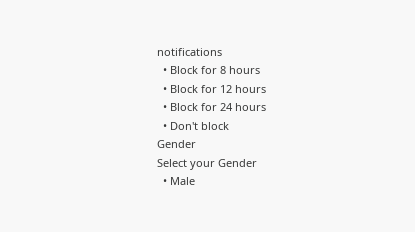notifications
  • Block for 8 hours
  • Block for 12 hours
  • Block for 24 hours
  • Don't block
Gender
Select your Gender
  • Male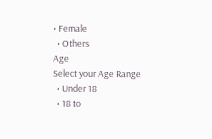• Female
  • Others
Age
Select your Age Range
  • Under 18
  • 18 to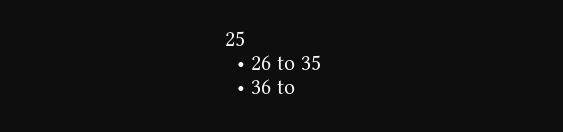25
  • 26 to 35
  • 36 to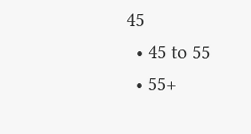45
  • 45 to 55
  • 55+